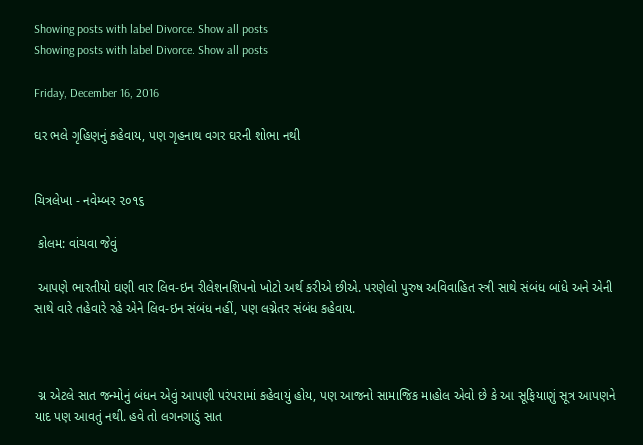Showing posts with label Divorce. Show all posts
Showing posts with label Divorce. Show all posts

Friday, December 16, 2016

ઘર ભલે ગૃહિણનું કહેવાય, પણ ગૃહનાથ વગર ઘરની શોભા નથી


ચિત્રલેખા - નવેમ્બર ૨૦૧૬

 કોલમ: વાંચવા જેવું

 આપણે ભારતીયો ઘણી વાર લિવ-ઇન રીલેશનશિપનો ખોટો અર્થ કરીએ છીએ. પરણેલો પુરુષ અવિવાહિત સ્ત્રી સાથે સંબંધ બાંધે અને એની સાથે વારે તહેવારે રહે એને લિવ-ઇન સંબંધ નહીં, પણ લગ્નેતર સંબંધ કહેવાય.



 ગ્ન એટલે સાત જન્મોનું બંધન એવું આપણી પરંપરામાં કહેવાયું હોય, પણ આજનો સામાજિક માહોલ એવો છે કે આ સૂફિયાણું સૂત્ર આપણને યાદ પણ આવતું નથી. હવે તો લગનગાડું સાત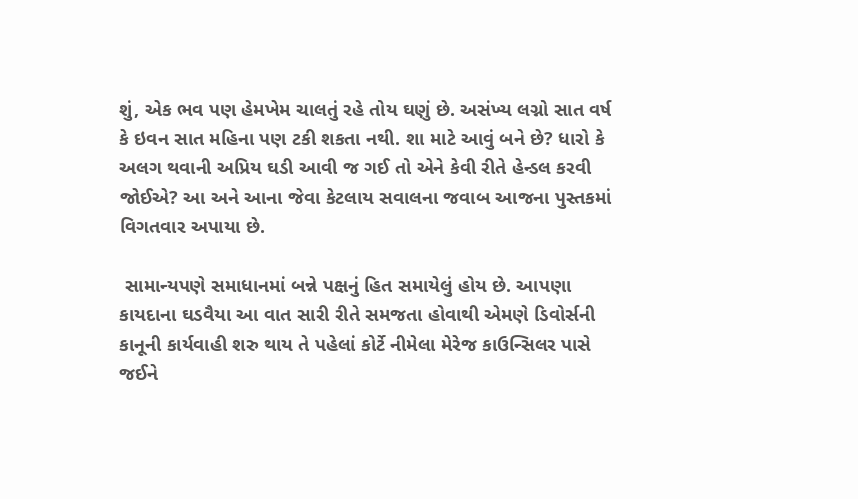શું, એક ભવ પણ હેમખેમ ચાલતું રહે તોય ઘણું છે. અસંખ્ય લગ્નો સાત વર્ષ કે ઇવન સાત મહિના પણ ટકી શકતા નથી. શા માટે આવું બને છે? ધારો કે અલગ થવાની અપ્રિય ઘડી આવી જ ગઈ તો એને કેવી રીતે હેન્ડલ કરવી જોઈએ? આ અને આના જેવા કેટલાય સવાલના જવાબ આજના પુસ્તકમાં વિગતવાર અપાયા છે.

 સામાન્યપણે સમાધાનમાં બન્ને પક્ષનું હિત સમાયેલું હોય છે. આપણા કાયદાના ઘડવૈયા આ વાત સારી રીતે સમજતા હોવાથી એમણે ડિવોર્સની કાનૂની કાર્યવાહી શરુ થાય તે પહેલાં કોર્ટે નીમેલા મેરેજ કાઉન્સિલર પાસે જઈને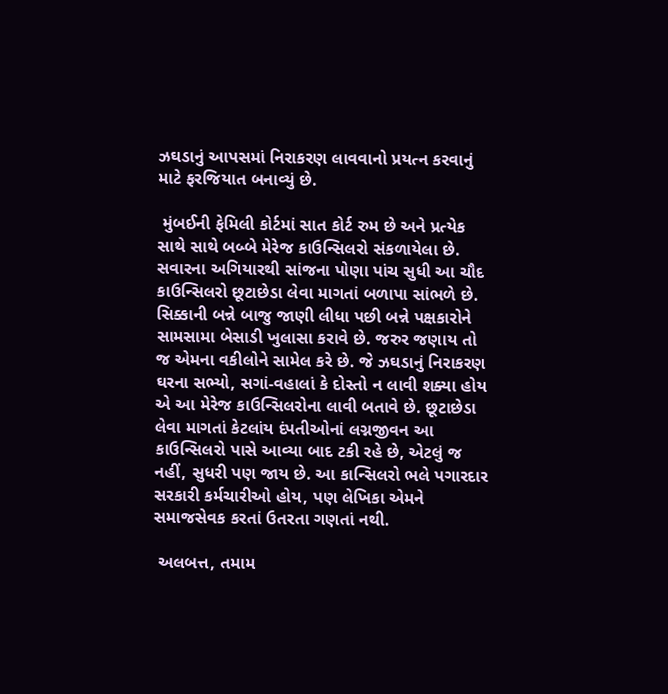ઝઘડાનું આપસમાં નિરાકરણ લાવવાનો પ્રયત્ન કરવાનું માટે ફરજિયાત બનાવ્યું છે.

 મુંબઈની ફેમિલી કોર્ટમાં સાત કોર્ટ રુમ છે અને પ્રત્યેક સાથે સાથે બબ્બે મેરેજ કાઉન્સિલરો સંકળાયેલા છે. સવારના અગિયારથી સાંજના પોણા પાંચ સુધી આ ચૌદ કાઉન્સિલરો છૂટાછેડા લેવા માગતાં બળાપા સાંભળે છે. સિક્કાની બન્ને બાજુ જાણી લીધા પછી બન્ને પક્ષકારોને સામસામા બેસાડી ખુલાસા કરાવે છે. જરુર જણાય તો જ એમના વકીલોને સામેલ કરે છે. જે ઝઘડાનું નિરાકરણ ઘરના સભ્યો, સગાં-વહાલાં કે દોસ્તો ન લાવી શક્યા હોય એ આ મેરેજ કાઉન્સિલરોના લાવી બતાવે છે. છૂટાછેડા લેવા માગતાં કેટલાંય દંપતીઓનાં લગ્નજીવન આ કાઉન્સિલરો પાસે આવ્યા બાદ ટકી રહે છે, એટલું જ નહીં, સુધરી પણ જાય છે. આ કાન્સિલરો ભલે પગારદાર સરકારી કર્મચારીઓ હોય, પણ લેખિકા એમને સમાજસેવક કરતાં ઉતરતા ગણતાં નથી.

 અલબત્ત, તમામ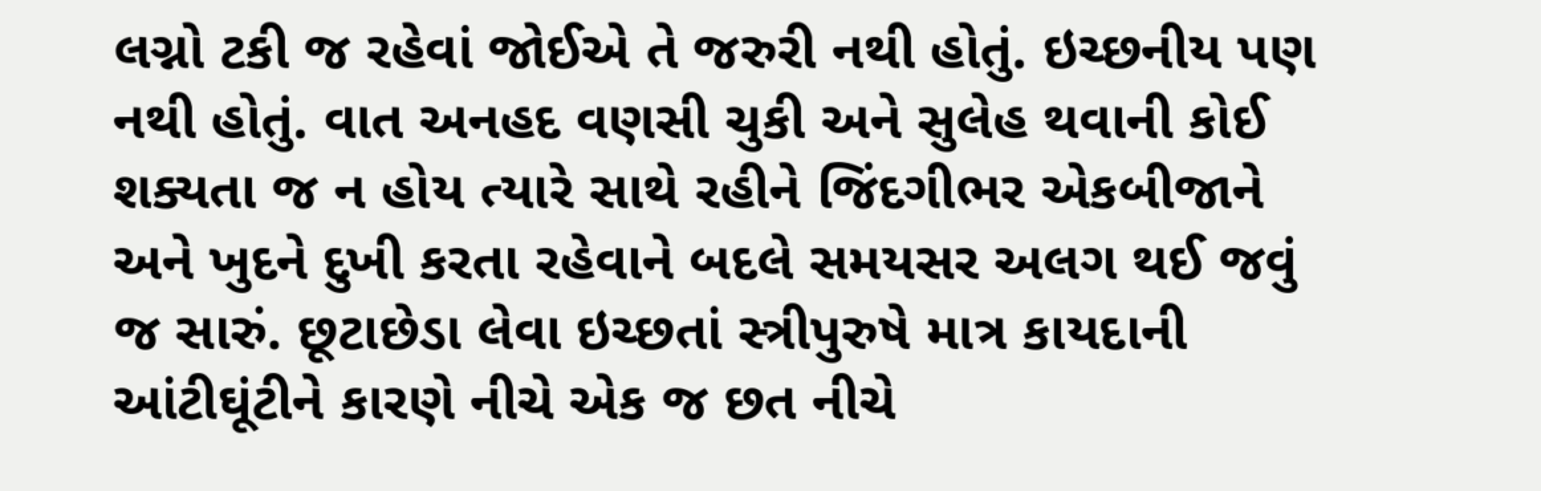લગ્નો ટકી જ રહેવાં જોઈએ તે જરુરી નથી હોતું. ઇચ્છનીય પણ નથી હોતું. વાત અનહદ વણસી ચુકી અને સુલેહ થવાની કોઈ શક્યતા જ ન હોય ત્યારે સાથે રહીને જિંદગીભર એકબીજાને અને ખુદને દુખી કરતા રહેવાને બદલે સમયસર અલગ થઈ જવું જ સારું. છૂટાછેડા લેવા ઇચ્છતાં સ્ત્રીપુરુષે માત્ર કાયદાની આંટીઘૂંટીને કારણે નીચે એક જ છત નીચે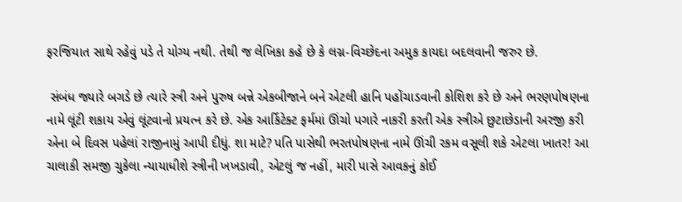ફરજિયાત સાથે રહેવું પડે તે યોગ્ય નથી. તેથી જ લેખિકા કહે છે કે લગ્ન-વિચ્છેદના અમુક કાયદા બદલવાની જરુર છે.

 સંબંધ જ્યારે બગડે છે ત્યારે સ્ત્રી અને પુરુષ બન્ને એકબીજાને બને એટલી હાનિ પહોંચાડવાની કોશિશ કરે છે અને ભરણપોષણના નામે લૂંટી શકાય એવું લૂંટવાનો પ્રયત્ન કરે છે. એક આર્કિટેક્ટ ફર્મમાં ઊંચો પગારે નાકરી કરતી એક સ્ત્રીએ છુટાછેડાની અરજી કરી એના બે દિવસ પહેલાં રાજીનામું આપી દીધું. શા માટે? પતિ પાસેથી ભરતપોષણના નામે ઊંચી રકમ વસૂલી શકે એટલા ખાતર! આ ચાલાકી સમજી ચુકેલા ન્યાયાધીશે સ્ત્રીની ખખડાવી, એટલું જ નહીં, મારી પાસે આવકનું કોઈ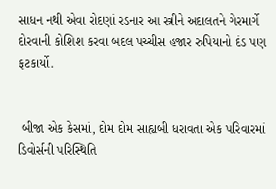સાધન નથી એવા રોદણાં રડનાર આ સ્ત્રીને અદાલતને ગેરમાર્ગે દોરવાની કોશિશ કરવા બદલ પચ્ચીસ હજાર રુપિયાનો દંડ પણ ફટકાર્યો.


 બીજા એક કેસમાં, દોમ દોમ સાહ્યબી ધરાવતા એક પરિવારમાં ડિવોર્સની પરિસ્થિતિ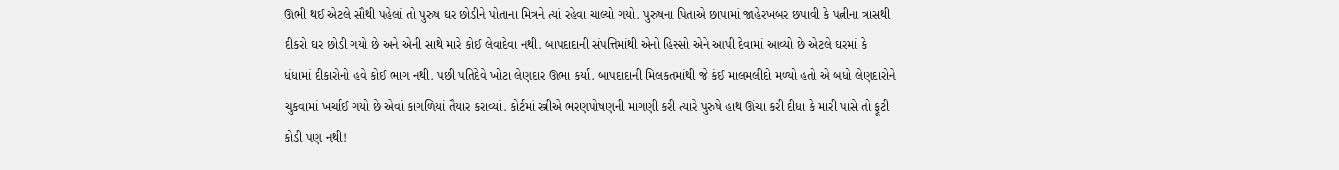ઊભી થઈ એટલે સૌથી પહેલાં તો પુરુષ ઘર છોડીને પોતાના મિત્રને ત્યાં રહેવા ચાલ્યો ગયો. પુરુષના પિતાએ છાપામાં જાહેરખબર છપાવી કે પત્નીના ત્રાસથી દીકરો ઘર છોડી ગયો છે અને એની સાથે મારે કોઈ લેવાદેવા નથી. બાપદાદાની સંપત્તિમાંથી એનો હિસ્સો એને આપી દેવામાં આવ્યો છે એટલે ઘરમાં કે ધંધામાં દીકારોનો હવે કોઈ ભાગ નથી. પછી પતિદેવે ખોટા લેણદાર ઊભા કર્યા. બાપદાદાની મિલકતમાંથી જે કંઈ માલમલીદો મળ્યો હતો એ બધો લેણદારોને ચુકવામાં ખર્ચાઈ ગયો છે એવાં કાગળિયાં તૈયાર કરાવ્યાં. કોર્ટમાં સ્ત્રીએ ભરણપોષણની માગણી કરી ત્યારે પુરુષે હાથ ઊંચા કરી દીધા કે મારી પાસે તો ફૂટી કોડી પણ નથી!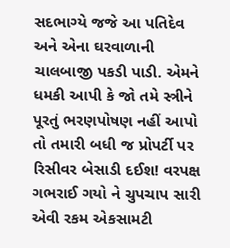સદભાગ્યે જજે આ પતિદેવ અને એના ઘરવાળાની ચાલબાજી પકડી પાડી. એમને ધમકી આપી કે જો તમે સ્ત્રીને પૂરતું ભરણપોષણ નહીં આપો તો તમારી બધી જ પ્રોપર્ટી પર રિસીવર બેસાડી દઈશ! વરપક્ષ ગભરાઈ ગયો ને ચુપચાપ સારી એવી રકમ એકસામટી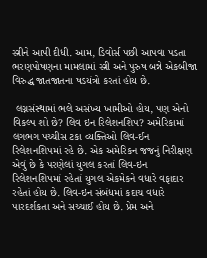સ્ત્રીને આપી દીધી. આમ, ડિવોર્સ પછી આપવા પડતા ભરણપોષણના મામલામાં સ્ત્રી અને પુરુષ બન્ને એકબીજા વિરુદ્ધ જાતજાતના ષડયંત્રો કરતાં હોય છે.

 લગ્નસંસ્થામાં ભલે અસંખ્ય ખામીઓ હોય, પણ એનો વિકલ્પ શો છે? લિવ ઇન રિલેશનશિપ? અમેરિકામાં લગભગ પચ્ચીસ ટકા વ્યક્તિઓ લિવ-ઈન રિલેશનશિપમાં રહે છે. એક અમેરિકન જજનું નિરીક્ષણ એવું છે કે પરણેલાં યુગલ કરતાં લિવ-ઇન રિલેશનશિપમાં રહેતાં યુગલ એકમેકને વધારે વફાદાર રહેતાં હોય છે. લિવ-ઇન સંબંધમાં કદાચ વધારે પારદર્શકતા અને સચ્ચાઈ હોય છે. પ્રેમ અને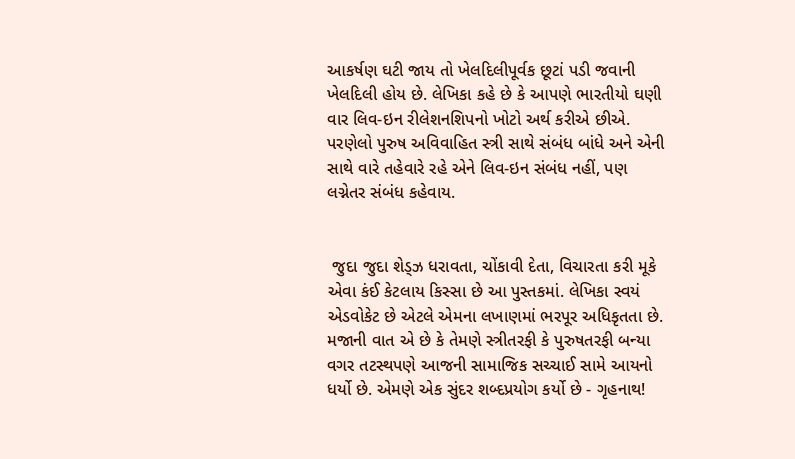આકર્ષણ ઘટી જાય તો ખેલદિલીપૂર્વક છૂટાં પડી જવાની ખેલદિલી હોય છે. લેખિકા કહે છે કે આપણે ભારતીયો ઘણી વાર લિવ-ઇન રીલેશનશિપનો ખોટો અર્થ કરીએ છીએ. પરણેલો પુરુષ અવિવાહિત સ્ત્રી સાથે સંબંધ બાંધે અને એની સાથે વારે તહેવારે રહે એને લિવ-ઇન સંબંધ નહીં, પણ લગ્નેતર સંબંધ કહેવાય.


 જુદા જુદા શેડ્ઝ ધરાવતા, ચોંકાવી દેતા, વિચારતા કરી મૂકે એવા કંઈ કેટલાય કિસ્સા છે આ પુસ્તકમાં. લેખિકા સ્વયં એડવોકેટ છે એટલે એમના લખાણમાં ભરપૂર અધિકૃતતા છે. મજાની વાત એ છે કે તેમણે સ્ત્રીતરફી કે પુરુષતરફી બન્યા વગર તટસ્થપણે આજની સામાજિક સચ્ચાઈ સામે આયનો ધર્યો છે. એમણે એક સુંદર શબ્દપ્રયોગ કર્યો છે - ગૃહનાથ!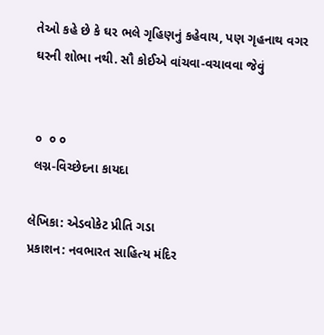તેઓ કહે છે કે ઘર ભલે ગૃહિણનું કહેવાય, પણ ગૃહનાથ વગર ઘરની શોભા નથી. સૌ કોઈએ વાંચવા-વચાવવા જેવું


 ૦  ૦ ૦
 લગ્ન-વિચ્છેદના કાયદા

લેખિકા: એડવોકેટ પ્રીતિ ગડા
પ્રકાશન: નવભારત સાહિત્ય મંદિર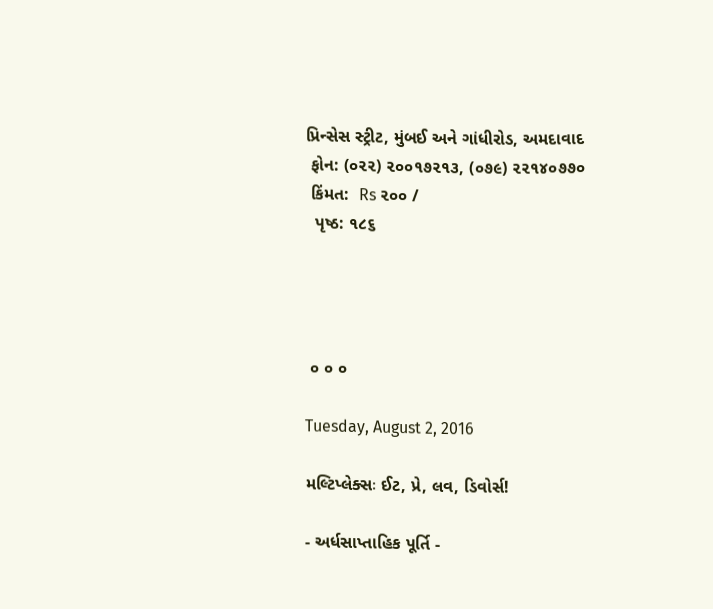પ્રિન્સેસ સ્ટ્રીટ, મુંબઈ અને ગાંધીરોડ, અમદાવાદ
 ફોન: (૦૨૨) ૨૦૦૧૭૨૧૩, (૦૭૯) ૨૨૧૪૦૭૭૦
 કિંમત:  Rs ૨૦૦ /
  પૃષ્ઠ: ૧૮૬




 ૦ ૦ ૦

Tuesday, August 2, 2016

મલ્ટિપ્લેક્સઃ ઈટ, પ્રે, લવ, ડિવોર્સ!

- અર્ધસાપ્તાહિક પૂર્તિ -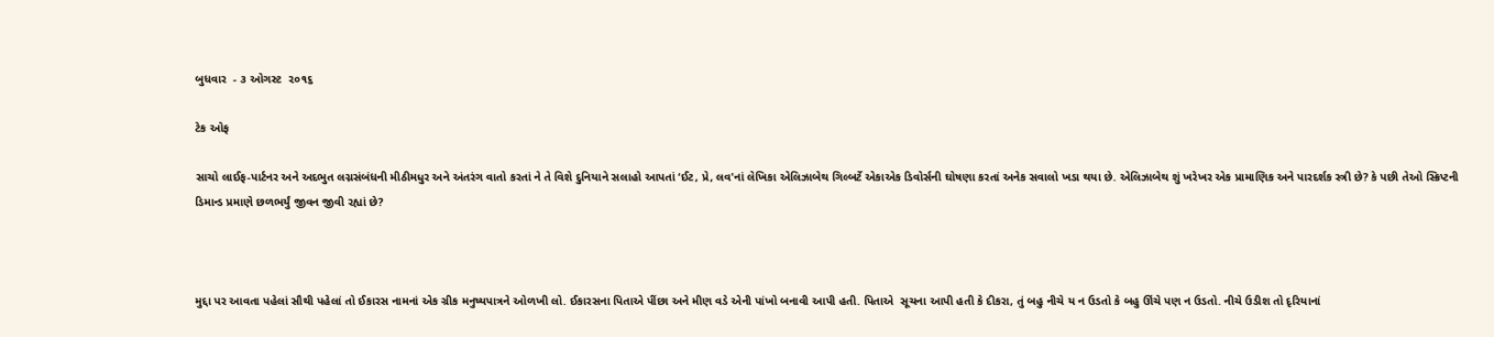બુધવાર  - ૩ ઓગસ્ટ  ૨૦૧૬

ટેક ઓફ

સાચો લાઈફ-પાર્ટનર અને અદભુત લગ્નસંબંધની મીઠીમધુર અને અંતરંગ વાતો કરતાં ને તે વિશે દુનિયાને સલાહો આપતાં ‘ઈટ, પ્રે, લવ'નાં લેખિકા એલિઝાબેથ ગિલ્બર્ટે એકાએક ડિવોર્સની ઘોષણા કરતાં અનેક સવાલો ખડા થયા છે. એલિઝાબેથ શું ખરેખર એક પ્રામાણિક અને પારદર્શક સ્ત્રી છે? કે પછી તેઓ સ્ક્રિપ્ટની ડિમાન્ડ પ્રમાણે છળભર્યું જીવન જીવી રહ્યાં છે?



મુદ્દા પર આવતા પહેલાં સૌથી પહેલાં તો ઈકારસ નામનાં એક ગ્રીક મનુષ્યપાત્રને ઓળખી લો. ઈકારસના પિતાએ પીંછા અને મીણ વડે એની પાંખો બનાવી આપી હતી. પિતાએ  સૂચના આપી હતી કે દીકરા, તું બહુ નીચે ય ન ઉડતો કે બહુ ઊંચે પણ ન ઉડતો. નીચે ઉડીશ તો દૃરિયાનાં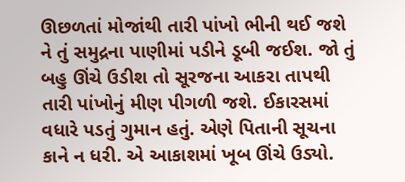ઊછળતાં મોજાંથી તારી પાંખો ભીની થઈ જશે ને તું સમુદ્રના પાણીમાં પડીને ડૂબી જઈશ. જો તું બહુ ઊંચે ઉડીશ તો સૂરજના આકરા તાપથી તારી પાંખોનું મીણ પીગળી જશે. ઈકારસમાં વધારે પડતું ગુમાન હતું. એણે પિતાની સૂચના કાને ન ધરી. એ આકાશમાં ખૂબ ઊંચે ઉડ્યો.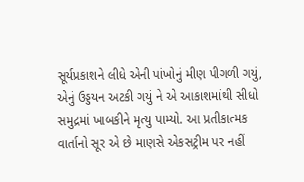સૂર્યપ્રકાશને લીધે એની પાંખોનું મીણ પીગળી ગયું, એનું ઉડ્ડયન અટકી ગયું ને એ આકાશમાંથી સીધો સમુદ્રમાં ખાબકીને મૃત્યુ પામ્યો. આ પ્રતીકાત્મક વાર્તાનો સૂર એ છે માણસે એકસટ્રીમ પર નહીં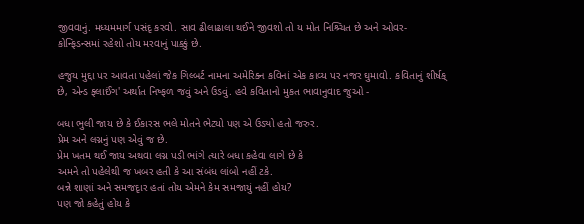જીવવાનું. મધ્યમમાર્ગ પસંદૃ કરવો. સાવ ઢીલાઢાલા થઈને જીવશો તો ય મોત નિશ્ર્ચિત છે અને ઓવર-કોન્ફિડન્સમાં રહેશો તોય મરવાનું પાક્કું છે.

હજુય મુદ્દા પર આવતા પહેલાં જેક ગિલ્બર્ટ નામના અમેરિક્ન કવિનાં એક કાવ્ય પર નજર ઘુમાવો. કવિતાનું શીર્ષક્ છે, એન્ડ ફ્લાઈંગ' અર્થાત નિષ્ફળ જવું અને ઉડવું. હવે કવિતાનો મુકત ભાવાનુવાદ જુઓ -

બધા ભુલી જાય છે કે ઈકારસ ભલે મોતને ભેટ્યો પણ એ ઉડ્યો હતો જરુર.
પ્રેમ અને લગ્નનું પણ એવું જ છે.
પ્રેમ ખતમ થઈ જાય અથવા લગ્ન પડી ભાંગે ત્યારે બધા કહેવા લાગે છે કે
અમને તો પહેલેથી જ ખબર હતી કે આ સંબંધ લાંબો નહીં ટકે.
બન્ને શાણાં અને સમજદૃાર હતાં તોય એમને કેમ સમજાયું નહીં હોય?
પણ જો કહેતું હોય કે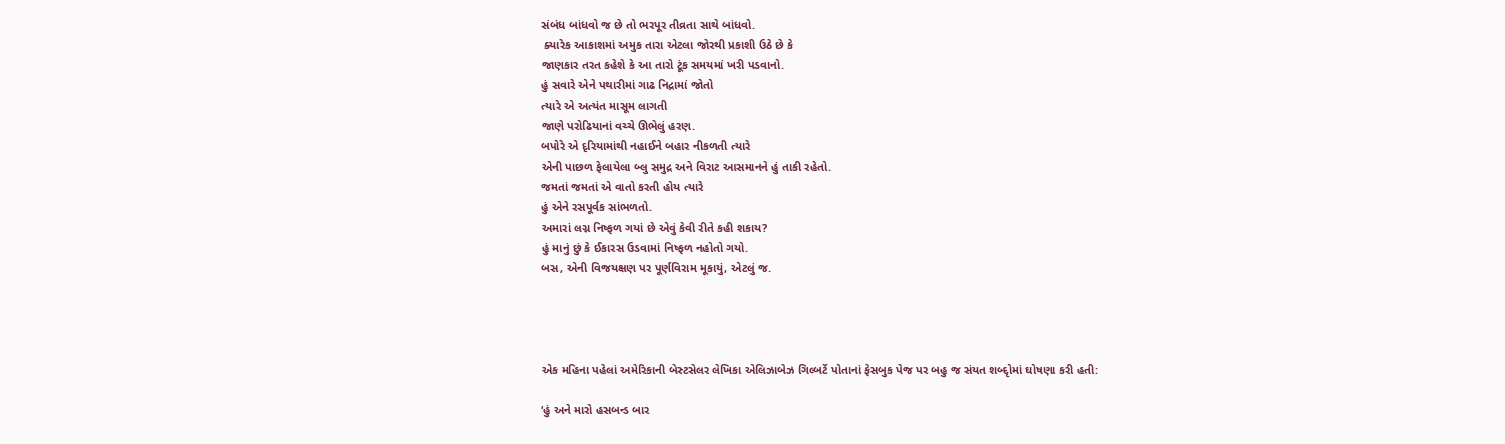સંબંધ બાંધવો જ છે તો ભરપૂર તીવ્રતા સાથે બાંધવો.
 ક્યારેક આકાશમાં અમુક તારા એટલા જોરથી પ્રકાશી ઉઠે છે કે
જાણકાર તરત કહેશે કે આ તારો ટૂંક સમયમાં ખરી પડવાનો.
હું સવારે એને પથારીમાં ગાઢ નિદ્રામાં જોતો
ત્યારે એ અત્યંત માસૂમ લાગતી
જાણે પરોઢિયાનાં વચ્ચે ઊભેલું હરણ.
બપોરે એ દૃરિયામાંથી નહાઈને બહાર નીકળતી ત્યારે
એની પાછળ ફેલાયેલા બ્લુ સમુદ્ર અને વિરાટ આસમાનને હું તાકી રહેતો.
જમતાં જમતાં એ વાતો કરતી હોય ત્યારે
હું એને રસપૂર્વક સાંભળતો.
અમારાં લગ્ન નિષ્ફળ ગયાં છે એવું કેવી રીતે કહી શકાય?
હું માનું છું કે ઈકારસ ઉડવામાં નિષ્ફળ નહોતો ગયો.
બસ, એની વિજયક્ષણ પર પૂર્ણવિરામ મૂકાયું, એટલું જ.




એક મહિના પહેલાં અમેરિકાની બેસ્ટસેલર લેખિકા એલિઝાબેઝ ગિલ્બર્ટે પોતાનાં ફેસબુક પેજ પર બહુ જ સંયત શબ્દૃોમાં ઘોષણા કરી હતી:

‘હું અને મારો હસબન્ડ બાર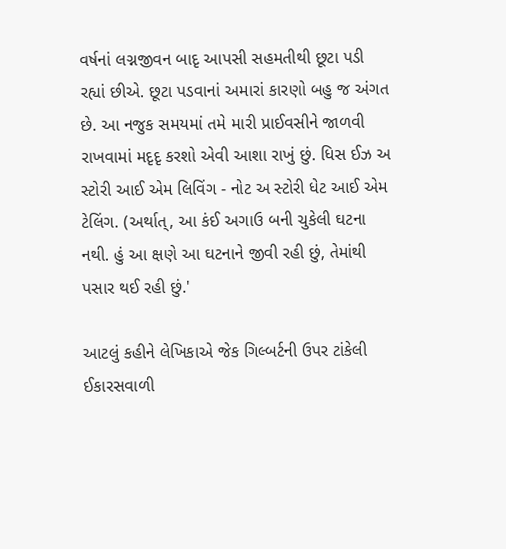વર્ષનાં લગ્નજીવન બાદૃ આપસી સહમતીથી છૂટા પડી રહ્યાં છીએ. છૂટા પડવાનાં અમારાં કારણો બહુ જ અંગત છે. આ નજુક સમયમાં તમે મારી પ્રાઈવસીને જાળવી રાખવામાં મદૃદૃ કરશો એવી આશા રાખું છું. ધિસ ઈઝ અ સ્ટોરી આઈ એમ લિવિંગ - નોટ અ સ્ટોરી ધેટ આઈ એમ ટેલિંગ. (અર્થાત્, આ કંઈ અગાઉ બની ચુકેલી ઘટના નથી. હું આ ક્ષણે આ ઘટનાને જીવી રહી છું, તેમાંથી પસાર થઈ રહી છું.'

આટલું કહીને લેખિકાએ જેક ગિલ્બર્ટની ઉપર ટાંકેલી ઈકારસવાળી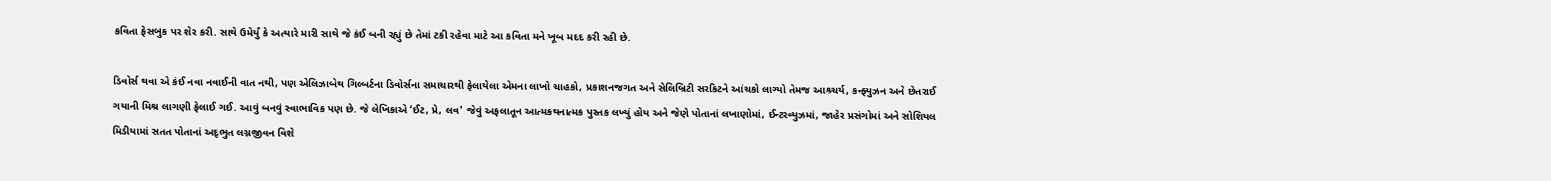કવિતા ફેસબુક પર શેર કરી. સાથે ઉમેર્યું કે અત્યારે મારી સાથે જે કંઈ બની રહ્યું છે તેમાં ટકી રહેવા માટે આ કવિતા મને ખૂબ મદદ કરી રહી છે.

ડિવોર્સ થવા એ કંઈ નવા નવાઈની વાત નથી, પણ એલિઝાબેથ ગિલ્બર્ટના ડિવોર્સના સમાચારથી ફેલાયેલા એમના લાખો ચાહકો, પ્રકાશનજગત અને સેલિબ્રિટી સરકિટને આંચકો લાગ્યો તેમજ આશ્ર્ચર્ય, કન્ફ્યુઝન અને છેતરાઈ ગયાની મિશ્ર લાગણી ફેલાઈ ગઈ. આવું બનવું સ્વાભાવિક પણ છે. જે લેખિકાએ ‘ઈટ, પ્રે, લવ' જેવું અફલાતૂન આત્મકથનાત્મક પુસ્તક લખ્યું હોય અને જેણે પોતાનાં લખાણોમાં, ઈન્ટરવ્યુઝમાં, જાહેર પ્રસંગોમાં અને સોશિયલ મિડીયામાં સતત પોતાનાં અદૃભુત લગ્નજીવન વિશે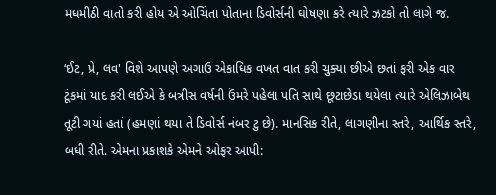મધમીઠી વાતો કરી હોય એ ઓચિંતા પોતાના ડિવોર્સની ઘોષણા કરે ત્યારે ઝટકો તો લાગે જ.

‘ઈટ, પ્રે, લવ' વિશે આપણે અગાઉ એકાધિક વખત વાત કરી ચુક્યા છીએ છતાં ફરી એક વાર ટૂંકમાં યાદ કરી લઈએ કે બત્રીસ વર્ષની ઉંમરે પહેલા પતિ સાથે છૂટાછેડા થયેલા ત્યારે એલિઝાબેથ તૂટી ગયાં હતાં (હમણાં થયા તે ડિવોર્સ નંબર ટુ છે). માનસિક રીતે, લાગણીના સ્તરે, આર્થિક સ્તરે, બધી રીતે. એમના પ્રકાશકે એમને ઓફર આપી: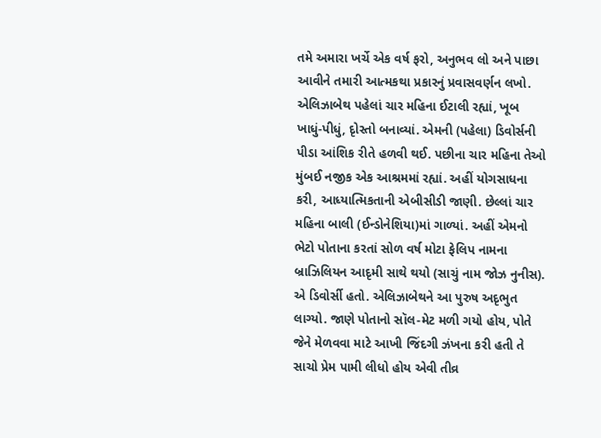તમે અમારા ખર્ચે એક વર્ષ ફરો, અનુભવ લો અને પાછા આવીને તમારી આત્મકથા પ્રકારનું પ્રવાસવર્ણન લખો. એલિઝાબેથ પહેલાં ચાર મહિના ઈટાલી રહ્યાં, ખૂબ ખાધું-પીધું, દૃોસ્તો બનાવ્યાં. એમની (પહેલા) ડિવોર્સની પીડા આંશિક રીતે હળવી થઈ. પછીના ચાર મહિના તેઓ મુંબઈ નજીક એક આશ્રમમાં રહ્યાં. અહીં યોગસાધના કરી, આધ્યાત્મિકતાની એબીસીડી જાણી. છેલ્લાં ચાર મહિના બાલી (ઈન્ડોનેશિયા)માં ગાળ્યાં. અહીં એમનો ભેટો પોતાના કરતાં સોળ વર્ષ મોટા ફેલિપ નામના બ્રાઝિલિયન આદૃમી સાથે થયો (સાચું નામ જોઝ નુનીસ). એ ડિવોર્સી હતો. એલિઝાબેથને આ પુરુષ અદૃભુત લાગ્યો. જાણે પોતાનો સૉલ-મેટ મળી ગયો હોય, પોતે જેને મેળવવા માટે આખી જિંદગી ઝંખના કરી હતી તે સાચો પ્રેમ પામી લીધો હોય એવી તીવ્ર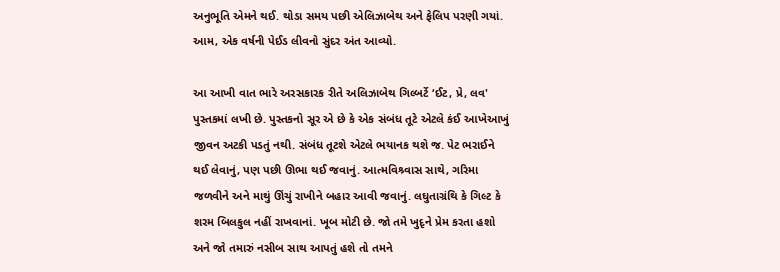અનુભૂતિ એમને થઈ. થોડા સમય પછી એલિઝાબેથ અને ફેલિપ પરણી ગયાં. આમ, એક વર્ષની પેઈડ લીવનો સુંદર અંત આવ્યો.

આ આખી વાત ભારે અરસકારક રીતે અલિઝાબેથ ગિલ્બર્ટે ‘ઈટ, પ્રે, લવ' પુસ્તકમાં લખી છે. પુસ્તકનો સૂર એ છે કે એક સંબંધ તૂટે એટલે કંઈ આખેઆખું જીવન અટકી પડતું નથી. સંબંધ તૂટશે એટલે ભયાનક થશે જ. પેટ ભરાઈને થઈ લેવાનું, પણ પછી ઊભા થઈ જવાનું. આત્મવિશ્ર્વાસ સાથે, ગરિમા જળવીને અને માથું ઊંચું રાખીને બહાર આવી જવાનું. લઘુતાગ્રંથિ કે ગિલ્ટ કે શરમ બિલકુલ નહીં રાખવાનાં. ખૂબ મોટી છે. જો તમે ખુદૃને પ્રેમ કરતા હશો અને જો તમારું નસીબ સાથ આપતું હશે તો તમને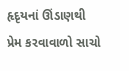હૃદૃયનાં ઊંડાણથી પ્રેમ કરવાવાળો સાચો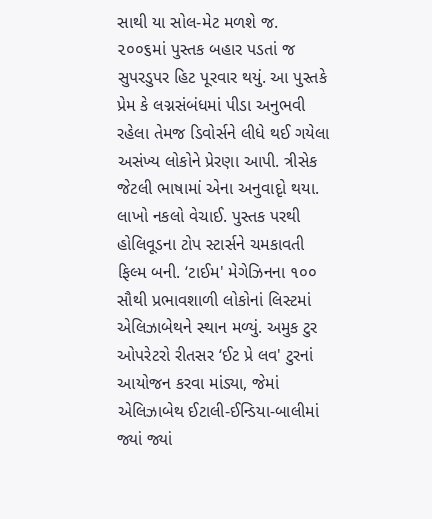સાથી યા સોલ-મેટ મળશે જ. ૨૦૦૬માં પુસ્તક બહાર પડતાં જ સુપરડુપર હિટ પૂરવાર થયું. આ પુસ્તકે પ્રેમ કે લગ્નસંબંધમાં પીડા અનુભવી રહેલા તેમજ ડિવોર્સને લીધે થઈ ગયેલા અસંખ્ય લોકોને પ્રેરણા આપી. ત્રીસેક જેટલી ભાષામાં એના અનુવાદૃો થયા. લાખો નકલો વેચાઈ. પુસ્તક પરથી હોલિવૂડના ટોપ સ્ટાર્સને ચમકાવતી ફિલ્મ બની. ‘ટાઈમ' મેગેઝિનના ૧૦૦ સૌથી પ્રભાવશાળી લોકોનાં લિસ્ટમાં એલિઝાબેથને સ્થાન મળ્યું. અમુક ટુર ઓપરેટરો રીતસર ‘ઈટ પ્રે લવ' ટુરનાં આયોજન કરવા માંડ્યા, જેમાં એલિઝાબેથ ઈટાલી-ઈન્ડિયા-બાલીમાં જ્યાં જ્યાં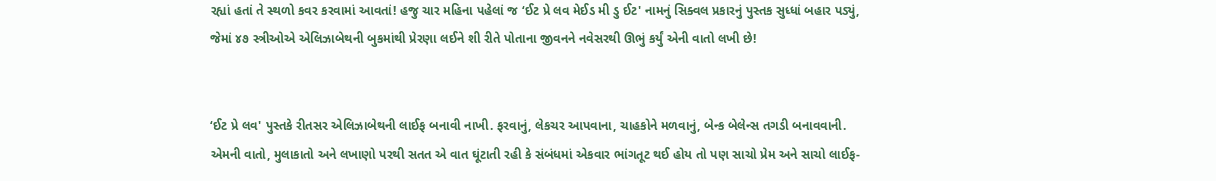રહ્યાં હતાં તે સ્થળો કવર કરવામાં આવતાં! હજુ ચાર મહિના પહેલાં જ ‘ઈટ પ્રે લવ મેઈડ મી ડુ ઈટ' નામનું સિક્વલ પ્રકારનું પુસ્તક સુધ્ધાં બહાર પડ્યું, જેમાં ૪૭ સ્ત્રીઓએ એલિઝાબેથની બુકમાંથી પ્રેરણા લઈને શી રીતે પોતાના જીવનને નવેસરથી ઊભું કર્યું એની વાતો લખી છે!


‘ઈટ પ્રે લવ' પુસ્તકે રીતસર એલિઝાબેથની લાઈફ બનાવી નાખી. ફરવાનું, લેકચર આપવાના, ચાહકોને મળવાનું, બેન્ક બેલેન્સ તગડી બનાવવાની. એમની વાતો, મુલાકાતો અને લખાણો પરથી સતત એ વાત ઘૂંટાતી રહી કે સંબંધમાં એકવાર ભાંગતૂટ થઈ હોય તો પણ સાચો પ્રેમ અને સાચો લાઈફ-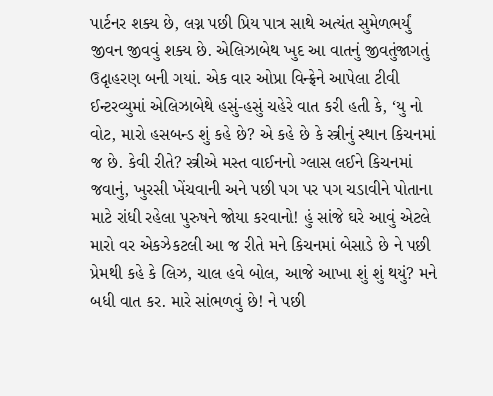પાર્ટનર શક્ય છે, લગ્ન પછી પ્રિય પાત્ર સાથે અત્યંત સુમેળભર્યું જીવન જીવવું શક્ય છે. એલિઝાબેથ ખુદ આ વાતનું જીવતુંજાગતું ઉદૃાહરણ બની ગયાં. એક વાર ઓપ્રા વિન્ફ્રેને આપેલા ટીવી ઈન્ટરવ્યુમાં એલિઝાબેથે હસું-હસું ચહેરે વાત કરી હતી કે, ‘યુ નો વોટ, મારો હસબન્ડ શું કહે છે? એ કહે છે કે સ્ત્રીનું સ્થાન કિચનમાં જ છે. કેવી રીતે? સ્ત્રીએ મસ્ત વાઈનનો ગ્લાસ લઈને કિચનમાં જવાનું, ખુરસી ખેંચવાની અને પછી પગ પર પગ ચડાવીને પોતાના માટે રાંધી રહેલા પુરુષને જોયા કરવાનો! હું સાંજે ઘરે આવું એટલે મારો વર એકઝેકટલી આ જ રીતે મને કિચનમાં બેસાડે છે ને પછી પ્રેમથી કહે કે લિઝ, ચાલ હવે બોલ, આજે આખા શું શું થયું? મને બધી વાત કર. મારે સાંભળવું છે! ને પછી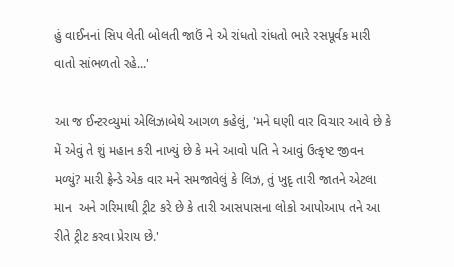હું વાઈનનાં સિપ લેતી બોલતી જાઉં ને એ રાંધતો રાંધતો ભારે રસપૂર્વક મારી વાતો સાંભળતો રહે...'

આ જ ઈન્ટરવ્યુમાં એલિઝાબેથે આગળ કહેલું, 'મને ઘણી વાર વિચાર આવે છે કે મેં એવું તે શું મહાન કરી નાખ્યું છે કે મને આવો પતિ ને આવું ઉત્કૃષ્ટ જીવન મળ્યું? મારી ફ્રેન્ડે એક વાર મને સમજાવેલું કે લિઝ, તું ખુદૃ તારી જાતને એટલા માન  અને ગરિમાથી ટ્રીટ કરે છે કે તારી આસપાસના લોકો આપોઆપ તને આ રીતે ટ્રીટ કરવા પ્રેરાય છે.'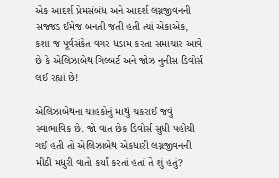એક આદર્શ પ્રેમસંબંધ અને આદર્શ લગ્નજીવનની સજ્જડ ઈમેજ બનતી જતી હતી ત્યાં એકાએક, કશા જ પૂર્વસંકેત વગર ધડામ કરતા સમાચાર આવે છે કે એલિઝાબેથ ગિલ્બર્ટ અને જોઝ નુનીસ ડિવોર્સ લઈ રહ્યાં છે!

એલિઝાબેથના ચાહકોનું માથું ચકરાઈ જવું સ્વાભાવિક છે. જો વાત છેક ડિવોર્સ સુધી પહોંચી ગઈ હતી તો એલિઝાબેથ એકધારી લગ્નજીવનની મીઠી મધુરી વાતો કર્યાં કરતાં હતાં તે શું હતું?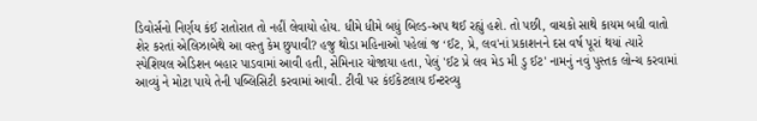ડિવોર્સનો નિર્ણય કંઈ રાતોરાત તો નહીં લેવાયો હોય. ધીમે ધીમે બધું બિલ્ડ-અપ થઈ રહ્યું હશે. તો પછી, વાચકો સાથે કાયમ બધી વાતો શેર કરતાં એલિઝાબેથે આ વસ્તુ કેમ છુપાવી? હજુ થોડા મહિનાઓ પહેલાં જ ‘ઈટ, પ્રે, લવ'નાં પ્રકાશનને દસ વર્ષ પૂરાં થયાં ત્યારે સ્પેશિયલ એડિશન બહાર પાડવામાં આવી હતી, સેમિનાર યોજાયા હતા, પેલું 'ઈટ પ્રે લવ મેડ મી ડુ ઈટ' નામનું નવું પુસ્તક લોન્ચ કરવામાં આવ્યું ને મોટા પાયે તેની પબ્લિસિટી કરવામાં આવી. ટીવી પર કંઈકેટલાય ઈન્ટરવ્યુ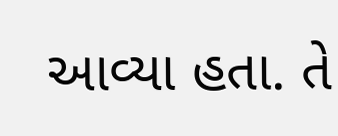આવ્યા હતા. તે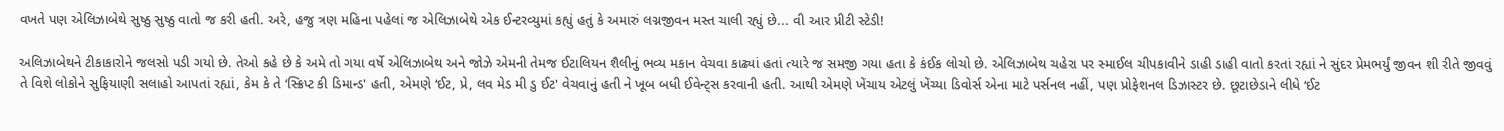વખતે પણ એલિઝાબેથે સુષ્ઠુ સુષ્ઠુ વાતો જ કરી હતી. અરે, હજુ ત્રણ મહિના પહેલાં જ એલિઝાબેથે એક ઈન્ટરવ્યુમાં કહ્યું હતું કે અમારું લગ્નજીવન મસ્ત ચાલી રહ્યું છે... વી આર પ્રીટી સ્ટેડી!

અલિઝાબેથને ટીકાકારોને જલસો પડી ગયો છે. તેઓ કહે છે કે અમે તો ગયા વર્ષે એલિઝાબેથ અને જોઝે એમની તેમજ ઈટાલિયન શૈલીનું ભવ્ય મકાન વેચવા કાઢ્યાં હતાં ત્યારે જ સમજી ગયા હતા કે કંઈક લોચો છે. એલિઝાબેથ ચહેરા પર સ્માઈલ ચીપકાવીને ડાહી ડાહી વાતો કરતાં રહ્યાં ને સુંદર પ્રેમભર્યું જીવન શી રીતે જીવવું તે વિશે લોકોને સુફિયાણી સલાહો આપતાં રહ્યાં, કેમ કે તે ‘સ્ક્રિપ્ટ કી ડિમાન્ડ' હતી, એમણે ‘ઈટ, પ્રે, લવ મેડ મી ડુ ઈટ' વેચવાનું હતી ને ખૂબ બધી ઈવેન્ટ્સ કરવાની હતી. આથી એમણે ખેંચાય એટલું ખેંચ્યા ડિવોર્સ એના માટે પર્સનલ નહીં, પણ પ્રોફેશનલ ડિઝાસ્ટર છે. છૂટાછેડાને લીધે ‘ઈટ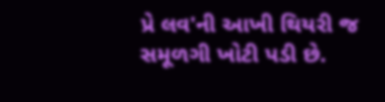પ્રે લવ'ની આખી થિયરી જ સમૂળગી ખોટી પડી છે.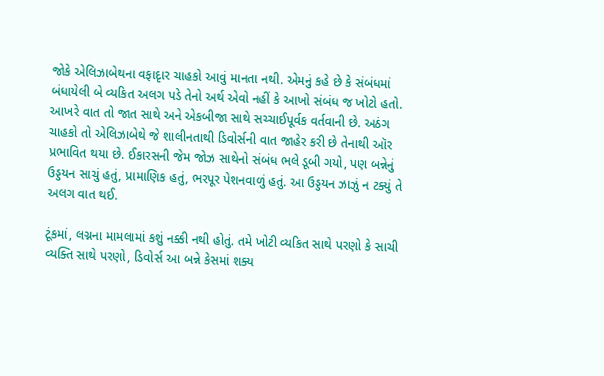જોકે એલિઝાબેથના વફાદૃાર ચાહકો આવું માનતા નથી. એમનું કહે છે કે સંબંધમાં બંધાયેલી બે વ્યકિત અલગ પડે તેનો અર્થ એવો નહીં કે આખો સંબંધ જ ખોટો હતો. આખરે વાત તો જાત સાથે અને એકબીજા સાથે સચ્ચાઈપૂર્વક વર્તવાની છે. અઠંગ ચાહકો તો એલિઝાબેથે જે શાલીનતાથી ડિવોર્સની વાત જાહેર કરી છે તેનાથી ઑર પ્રભાવિત થયા છે. ઈકારસની જેમ જોઝ સાથેનો સંબંધ ભલે ડૂબી ગયો, પણ બન્નેનું ઉડ્ડયન સાચું હતું, પ્રામાણિક હતું, ભરપૂર પેશનવાળું હતું. આ ઉડ્ડયન ઝાઝું ન ટક્યું તે અલગ વાત થઈ.

ટૂંકમાં, લગ્નના મામલામાં કશું નક્કી નથી હોતું. તમે ખોટી વ્યકિત સાથે પરણો કે સાચી વ્યક્તિ સાથે પરણો, ડિવોર્સ આ બન્ને કેસમાં શક્ય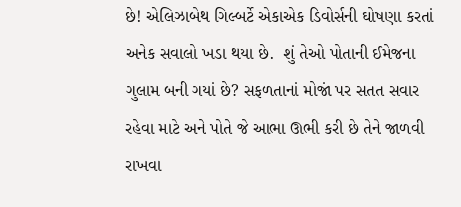છે! એલિઝાબેથ ગિલ્બર્ટે એકાએક ડિવોર્સની ઘોષણા કરતાં અનેક સવાલો ખડા થયા છે.  શું તેઓ પોતાની ઈમેજના ગુલામ બની ગયાં છે? સફળતાનાં મોજાં પર સતત સવાર રહેવા માટે અને પોતે જે આભા ઊભી કરી છે તેને જાળવી રાખવા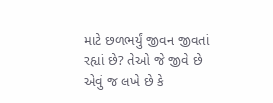માટે છળભર્યું જીવન જીવતાં રહ્યાં છે? તેઓ જે જીવે છે એવું જ લખે છે કે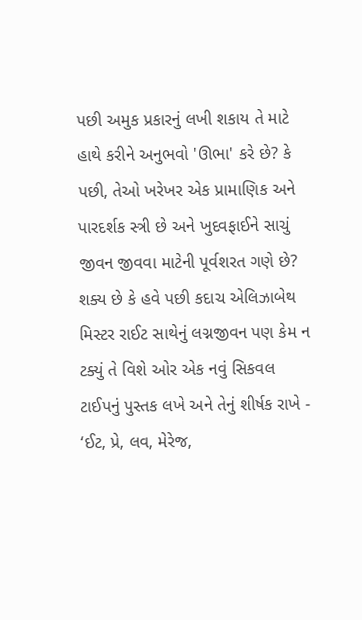પછી અમુક પ્રકારનું લખી શકાય તે માટે હાથે કરીને અનુભવો 'ઊભા' કરે છે? કે પછી, તેઓ ખરેખર એક પ્રામાણિક અને પારદર્શક સ્ત્રી છે અને ખુદવફાઈને સાચું જીવન જીવવા માટેની પૂર્વશરત ગણે છે? શક્ય છે કે હવે પછી કદાચ એલિઝાબેથ મિસ્ટર રાઈટ સાથેનું લગ્નજીવન પણ કેમ ન ટક્યું તે વિશે ઓર એક નવું સિકવલ ટાઈપનું પુસ્તક લખે અને તેનું શીર્ષક રાખે - ‘ઈટ, પ્રે, લવ, મેરેજ,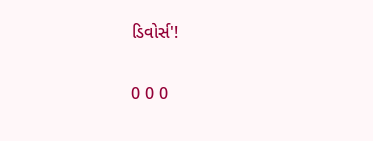ડિવોર્સ'!

0 0 0